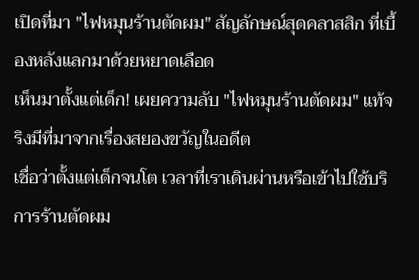เปิดที่มา "ไฟหมุนร้านตัดผม" สัญลักษณ์สุดคลาสสิก ที่เบื้องหลังแลกมาด้วยหยาดเลือด
เห็นมาตั้งแต่เด็ก! เผยความลับ "ไฟหมุนร้านตัดผม" แท้จริงมีที่มาจากเรื่องสยองขวัญในอดีต
เชื่อว่าตั้งแต่เด็กจนโต เวลาที่เราเดินผ่านหรือเข้าไปใช้บริการร้านตัดผม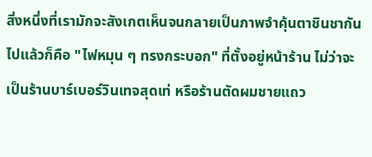สิ่งหนึ่งที่เรามักจะสังเกตเห็นจนกลายเป็นภาพจำคุ้นตาชินชากันไปแล้วก็คือ "ไฟหมุน ๆ ทรงกระบอก" ที่ตั้งอยู่หน้าร้าน ไม่ว่าจะเป็นร้านบาร์เบอร์วินเทจสุดเท่ หรือร้านตัดผมชายแถว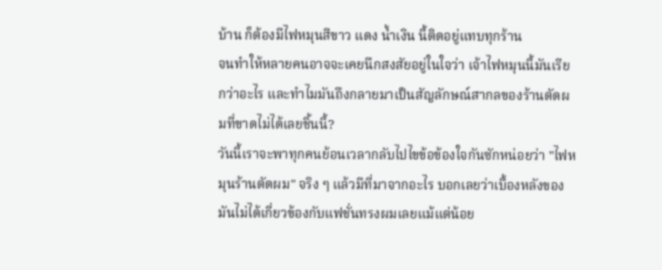บ้าน ก็ต้องมีไฟหมุนสีขาว แดง น้ำเงิน นี้ติดอยู่แทบทุกร้าน
จนทำให้หลายคนอาจจะเคยนึกสงสัยอยู่ในใจว่า เจ้าไฟหมุนนี้มันเรียกว่าอะไร และทำไมมันถึงกลายมาเป็นสัญลักษณ์สากลของร้านตัดผมที่ขาดไม่ได้เลยชิ้นนี้?
วันนี้เราจะพาทุกคนย้อนเวลากลับไปไขข้อข้องใจกันซักหน่อยว่า "ไฟหมุนร้านตัดผม" จริง ๆ แล้วมีที่มาจากอะไร บอกเลยว่าเบื้องหลังของมันไม่ได้เกี่ยวข้องกับแฟชั่นทรงผมเลยแม้แต่น้อย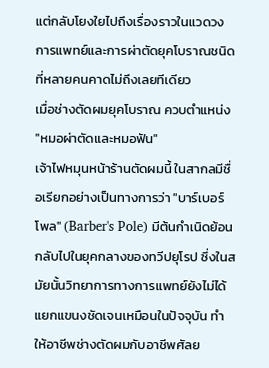แต่กลับโยงใยไปถึงเรื่องราวในแวดวงการแพทย์และการผ่าตัดยุคโบราณชนิดที่หลายคนคาดไม่ถึงเลยทีเดียว
เมื่อช่างตัดผมยุคโบราณ ควบตำแหน่ง "หมอผ่าตัดและหมอฟัน"
เจ้าไฟหมุนหน้าร้านตัดผมนี้ ในสากลมีชื่อเรียกอย่างเป็นทางการว่า "บาร์เบอร์โพล" (Barber's Pole) มีต้นกำเนิดย้อนกลับไปในยุคกลางของทวีปยุโรป ซึ่งในสมัยนั้นวิทยาการทางการแพทย์ยังไม่ได้แยกแขนงชัดเจนเหมือนในปัจจุบัน ทำให้อาชีพช่างตัดผมกับอาชีพศัลย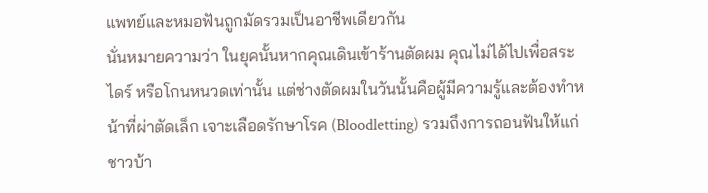แพทย์และหมอฟันถูกมัดรวมเป็นอาชีพเดียวกัน
นั่นหมายความว่า ในยุคนั้นหากคุณเดินเข้าร้านตัดผม คุณไม่ได้ไปเพื่อสระ ไดร์ หรือโกนหนวดเท่านั้น แต่ช่างตัดผมในวันนั้นคือผู้มีความรู้และต้องทำหน้าที่ผ่าตัดเล็ก เจาะเลือดรักษาโรค (Bloodletting) รวมถึงการถอนฟันให้แก่ชาวบ้า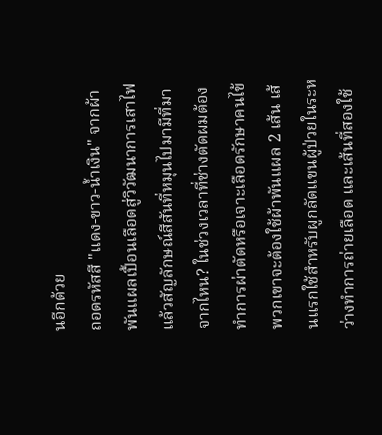นอีกด้วย
ถอดรหัสสี "แดง-ขาว-น้ำเงิน" จากผ้าพันแผลเปื้อนเลือดสู่วิวัฒนาการเสาไฟ
แล้วสัญลักษณ์สีสันที่หมุนไปมามีที่มาจากไหน? ในช่วงเวลาที่ช่างตัดผมต้องทำการผ่าตัดหรือเจาะเลือดรักษาคนไข้ พวกเขาจะต้องใช้ผ้าพันแผล 2 เส้น เส้นแรกใช้สำหรับผูกลัดแขนผู้ป่วยในระหว่างทำการถ่ายเลือด และเส้นที่สองใช้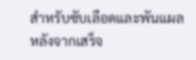สำหรับซับเลือดและพันแผลหลังจากเสร็จ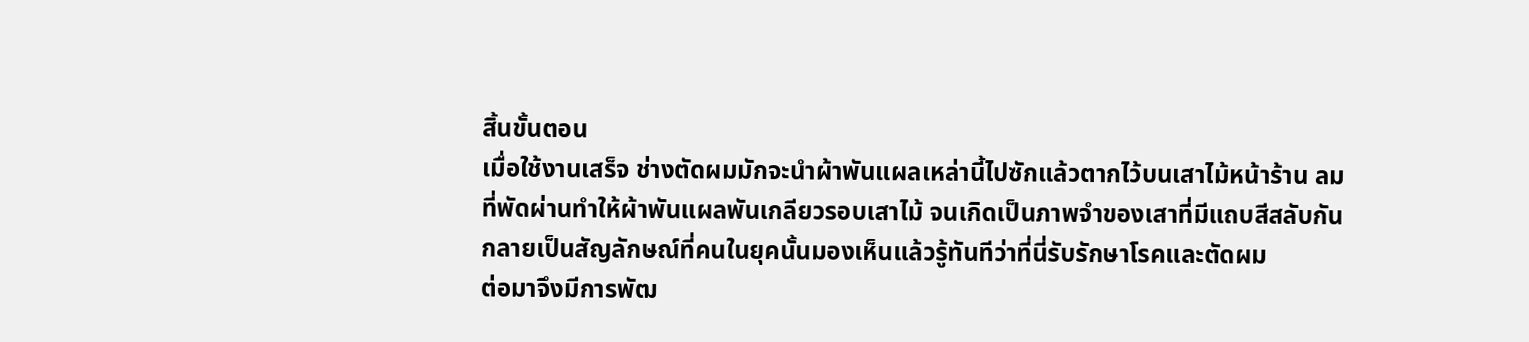สิ้นขั้นตอน
เมื่อใช้งานเสร็จ ช่างตัดผมมักจะนำผ้าพันแผลเหล่านี้ไปซักแล้วตากไว้บนเสาไม้หน้าร้าน ลมที่พัดผ่านทำให้ผ้าพันแผลพันเกลียวรอบเสาไม้ จนเกิดเป็นภาพจำของเสาที่มีแถบสีสลับกัน กลายเป็นสัญลักษณ์ที่คนในยุคนั้นมองเห็นแล้วรู้ทันทีว่าที่นี่รับรักษาโรคและตัดผม
ต่อมาจึงมีการพัฒ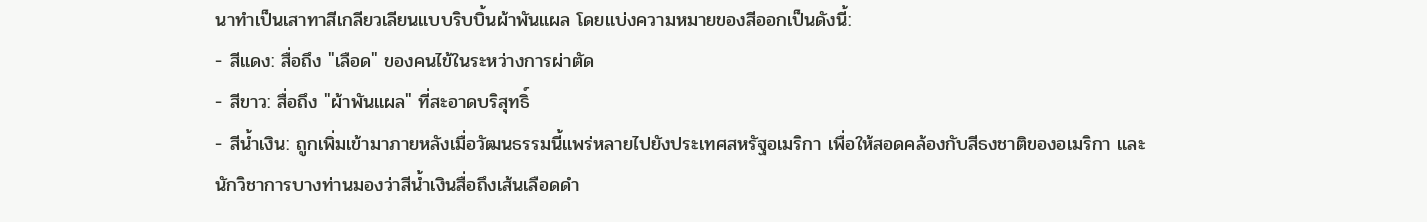นาทำเป็นเสาทาสีเกลียวเลียนแบบริบบิ้นผ้าพันแผล โดยแบ่งความหมายของสีออกเป็นดังนี้:
- สีแดง: สื่อถึง "เลือด" ของคนไข้ในระหว่างการผ่าตัด
- สีขาว: สื่อถึง "ผ้าพันแผล" ที่สะอาดบริสุทธิ์
- สีน้ำเงิน: ถูกเพิ่มเข้ามาภายหลังเมื่อวัฒนธรรมนี้แพร่หลายไปยังประเทศสหรัฐอเมริกา เพื่อให้สอดคล้องกับสีธงชาติของอเมริกา และนักวิชาการบางท่านมองว่าสีน้ำเงินสื่อถึงเส้นเลือดดำ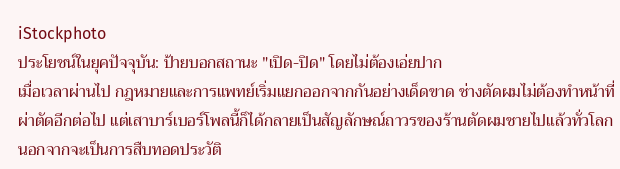iStockphoto
ประโยชน์ในยุคปัจจุบัน: ป้ายบอกสถานะ "เปิด-ปิด" โดยไม่ต้องเอ่ยปาก
เมื่อเวลาผ่านไป กฎหมายและการแพทย์เริ่มแยกออกจากกันอย่างเด็ดขาด ช่างตัดผมไม่ต้องทำหน้าที่ผ่าตัดอีกต่อไป แต่เสาบาร์เบอร์โพลนี้ก็ได้กลายเป็นสัญลักษณ์ถาวรของร้านตัดผมชายไปแล้วทั่วโลก
นอกจากจะเป็นการสืบทอดประวัติ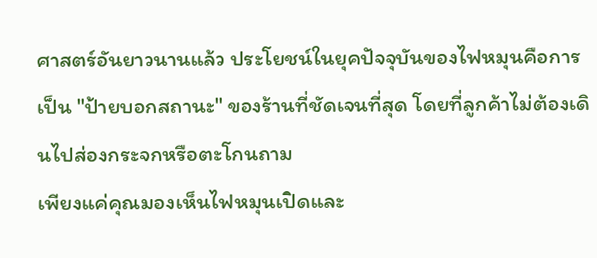ศาสตร์อันยาวนานแล้ว ประโยชน์ในยุคปัจจุบันของไฟหมุนคือการเป็น "ป้ายบอกสถานะ" ของร้านที่ชัดเจนที่สุด โดยที่ลูกค้าไม่ต้องเดินไปส่องกระจกหรือตะโกนถาม
เพียงแค่คุณมองเห็นไฟหมุนเปิดและ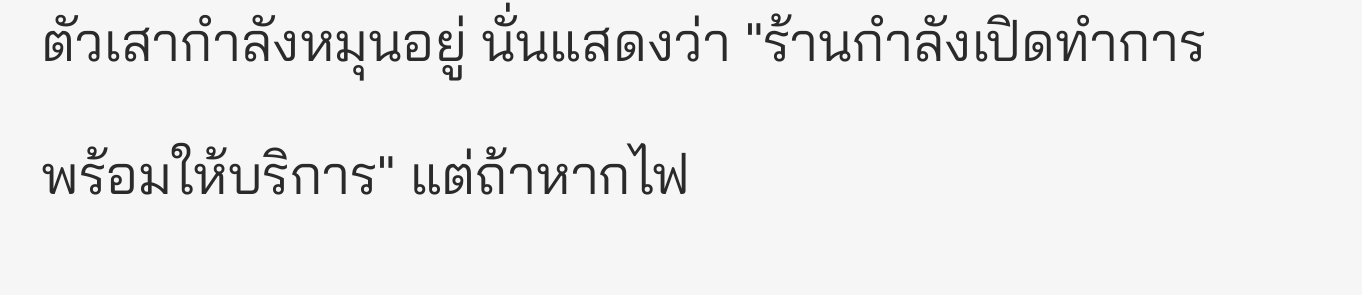ตัวเสากำลังหมุนอยู่ นั่นแสดงว่า "ร้านกำลังเปิดทำการ พร้อมให้บริการ" แต่ถ้าหากไฟ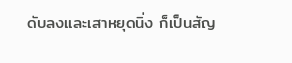ดับลงและเสาหยุดนิ่ง ก็เป็นสัญ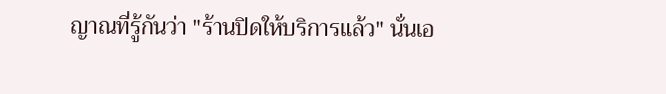ญาณที่รู้กันว่า "ร้านปิดให้บริการแล้ว" นั่นเอ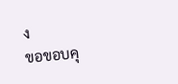ง
ขอขอบคุ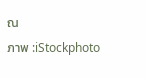ณ
ภาพ :iStockphoto